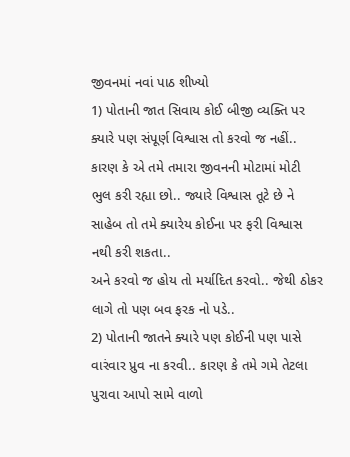જીવનમાં નવાં પાઠ શીખ્યો
1) પોતાની જાત સિવાય કોઈ બીજી વ્યક્તિ પર ક્યારે પણ સંપૂર્ણ વિશ્વાસ તો કરવો જ નહીં.. કારણ કે એ તમે તમારા જીવનની મોટામાં મોટી ભુલ કરી રહ્યા છો.. જ્યારે વિશ્વાસ તૂટે છે ને સાહેબ તો તમે ક્યારેય કોઈના પર ફરી વિશ્વાસ નથી કરી શકતા..
અને કરવો જ હોય તો મર્યાદિત કરવો.. જેથી ઠોકર લાગે તો પણ બવ ફરક નો પડે..
2) પોતાની જાતને ક્યારે પણ કોઈની પણ પાસે વારંવાર પ્રુવ ના કરવી.. કારણ કે તમે ગમે તેટલા પુરાવા આપો સામે વાળો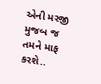એની મરજી મુજબ જ તમને માફ કરશે..